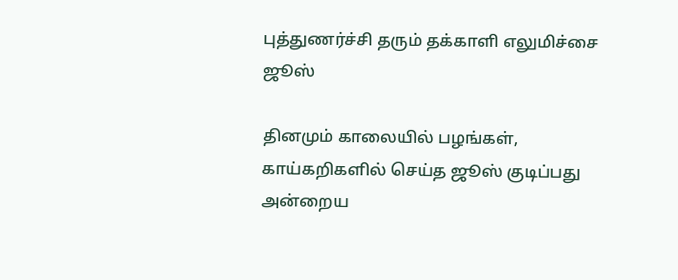புத்துணர்ச்சி தரும் தக்காளி எலுமிச்சை ஜூஸ்

தினமும் காலையில் பழங்கள், காய்கறிகளில் செய்த ஜூஸ் குடிப்பது அன்றைய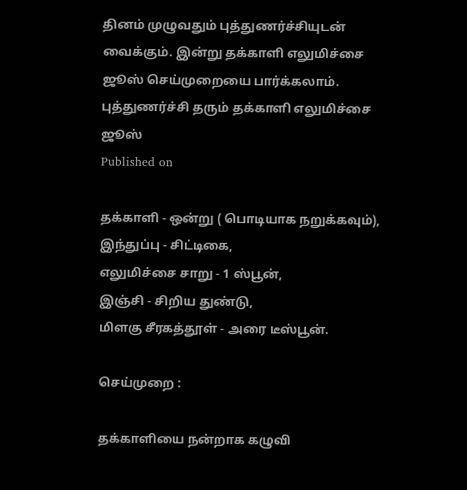தினம் முழுவதும் புத்துணர்ச்சியுடன் வைக்கும். இன்று தக்காளி எலுமிச்சை ஜூஸ் செய்முறையை பார்க்கலாம்.
புத்துணர்ச்சி தரும் தக்காளி எலுமிச்சை ஜூஸ்
Published on

தக்காளி - ஒன்று ( பொடியாக நறுக்கவும்),
இந்துப்பு - சிட்டிகை,
எலுமிச்சை சாறு - 1 ஸ்பூன்,
இஞ்சி - சிறிய துண்டு,
மிளகு சீரகத்தூள் - அரை டீஸ்பூன்.

செய்முறை :

தக்காளியை நன்றாக கழுவி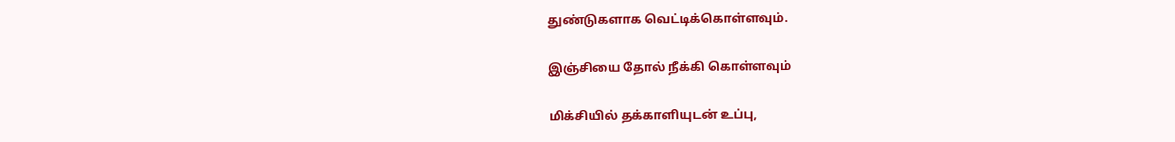துண்டுகளாக வெட்டிக்கொள்ளவும்.

இஞ்சியை தோல் நீக்கி கொள்ளவும்

மிக்சியில் தக்காளியுடன் உப்பு,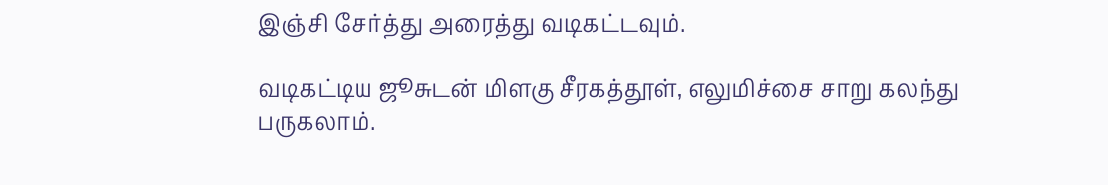இஞ்சி சேர்த்து அரைத்து வடிகட்டவும்.

வடிகட்டிய ஜூசுடன் மிளகு சீரகத்தூள், எலுமிச்சை சாறு கலந்து பருகலாம்.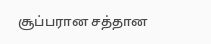சூப்பரான சத்தான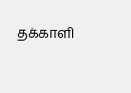தக்காளி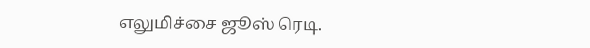எலுமிச்சை ஜூஸ் ரெடி.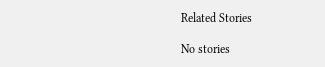Related Stories

No stories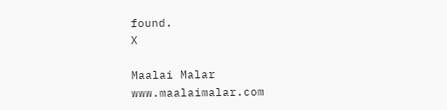found.
X

Maalai Malar
www.maalaimalar.com